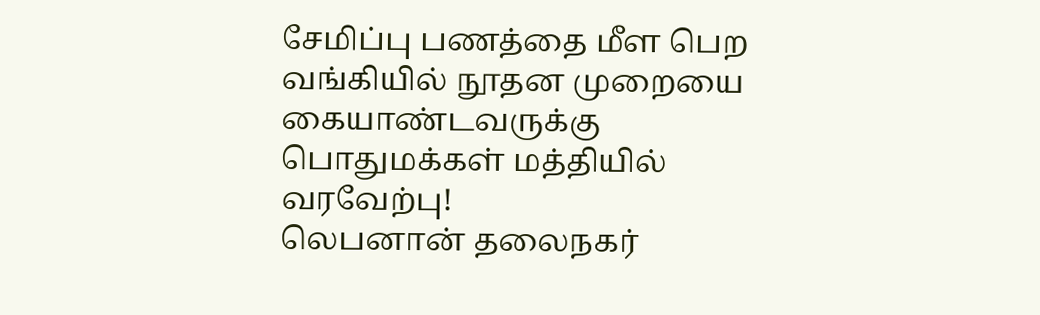சேமிப்பு பணத்தை மீள பெற வங்கியில் நூதன முறையை கையாண்டவருக்கு பொதுமக்கள் மத்தியில் வரவேற்பு!
லெபனான் தலைநகர்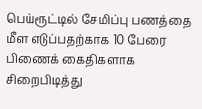பெய்ரூட்டில் சேமிப்பு பணத்தை மீள எடுப்பதற்காக 10 பேரை பிணைக் கைதிகளாக சிறைபிடித்து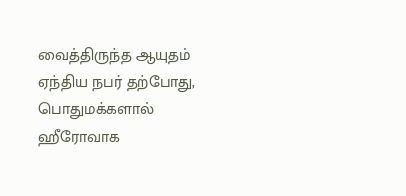வைத்திருந்த ஆயுதம் ஏந்திய நபர் தற்போது, பொதுமக்களால் ஹீரோவாக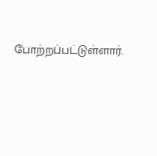போற்றப்பட்டுள்ளார்.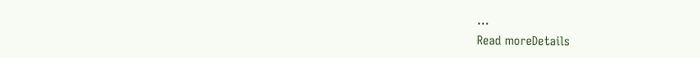...
Read moreDetails